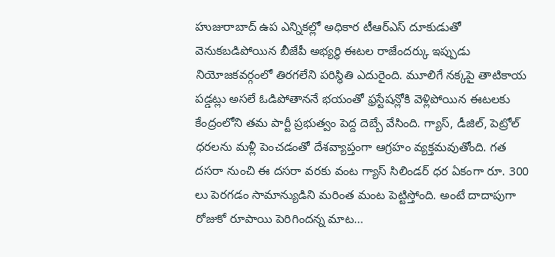హుజురాబాద్ ఉప ఎన్నికల్లో అధికార టీఆర్ఎస్ దూకుడుతో వెనుకబడిపోయిన బీజేపీ అభ్యర్థి ఈటల రాజేందర్కు ఇప్పుడు నియోజకవర్గంలో తిరగలేని పరిస్థితి ఎదురైంది. మూలిగే నక్కపై తాటికాయ పడ్డట్లు అసలే ఓడిపోతాననే భయంతో ఫ్రస్టేషన్లోకి వెళ్లిపోయిన ఈటలకు కేంద్రంలోని తమ పార్టీ ప్రభుత్వం పెద్ద దెబ్బే వేసింది. గ్యాస్, డీజిల్, పెట్రోల్ ధరలను మళ్లీ పెంచడంతో దేశవ్యాప్తంగా ఆగ్రహం వ్యక్తమవుతోంది. గత దసరా నుంచి ఈ దసరా వరకు వంట గ్యాస్ సిలిండర్ ధర ఏకంగా రూ. 300 లు పెరగడం సామాన్యుడిని మరింత మంట పెట్టిస్తోంది. అంటే దాదాపుగా రోజుకో రూపాయి పెరిగిందన్న మాట…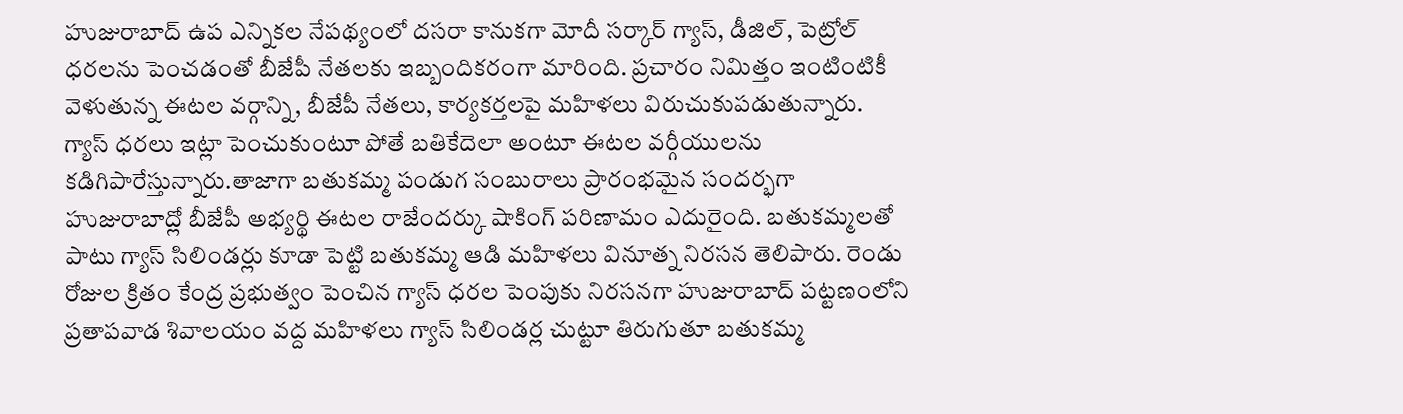హుజురాబాద్ ఉప ఎన్నికల నేపథ్యంలో దసరా కానుకగా మోదీ సర్కార్ గ్యాస్, డీజిల్, పెట్రోల్ ధరలను పెంచడంతో బీజేపీ నేతలకు ఇబ్బందికరంగా మారింది. ప్రచారం నిమిత్తం ఇంటింటికీ వెళుతున్న ఈటల వర్గాన్ని, బీజేపీ నేతలు, కార్యకర్తలపై మహిళలు విరుచుకుపడుతున్నారు. గ్యాస్ ధరలు ఇట్లా పెంచుకుంటూ పోతే బతికేదెలా అంటూ ఈటల వర్గీయులను కడిగిపారేస్తున్నారు.తాజాగా బతుకమ్మ పండుగ సంబురాలు ప్రారంభమైన సందర్భగా హుజురాబాద్లో బీజేపీ అభ్యర్థి ఈటల రాజేందర్కు షాకింగ్ పరిణామం ఎదురైంది. బతుకమ్మలతో పాటు గ్యాస్ సిలిండర్లు కూడా పెట్టి బతుకమ్మ ఆడి మహిళలు వినూత్న నిరసన తెలిపారు. రెండు రోజుల క్రితం కేంద్ర ప్రభుత్వం పెంచిన గ్యాస్ ధరల పెంపుకు నిరసనగా హుజురాబాద్ పట్టణంలోని ప్రతాపవాడ శివాలయం వద్ద మహిళలు గ్యాస్ సిలిండర్ల చుట్టూ తిరుగుతూ బతుకమ్మ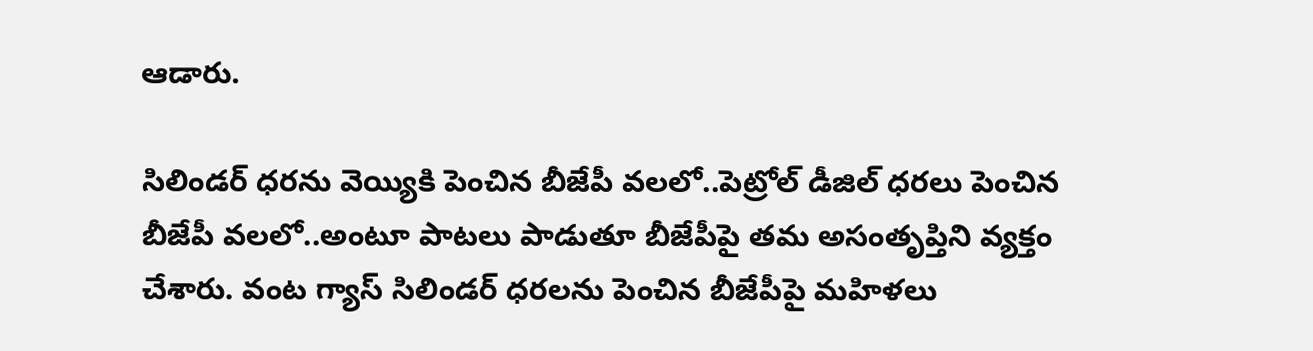ఆడారు.

సిలిండర్ ధరను వెయ్యికి పెంచిన బీజేపీ వలలో..పెట్రోల్ డీజిల్ ధరలు పెంచిన బీజేపీ వలలో..అంటూ పాటలు పాడుతూ బీజేపీపై తమ అసంతృప్తిని వ్యక్తం చేశారు. వంట గ్యాస్ సిలిండర్ ధరలను పెంచిన బీజేపీపై మహిళలు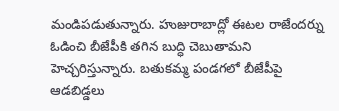మండిపడుతున్నారు. హుజురాబాద్లో ఈటల రాజేందర్ను ఓడించి బీజేపీకి తగిన బుద్ధి చెబుతామని హెచ్చరిస్తున్నారు. బతుకమ్మ పండగలో బీజేపీపై ఆడబిడ్డలు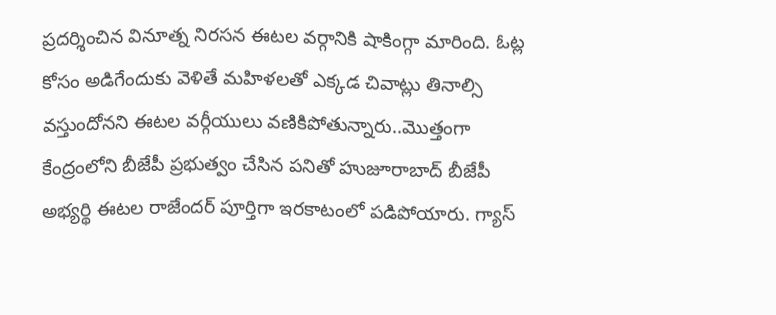ప్రదర్శించిన వినూత్న నిరసన ఈటల వర్గానికి షాకింగ్గా మారింది. ఓట్ల కోసం అడిగేందుకు వెళితే మహిళలతో ఎక్కడ చివాట్లు తినాల్సి వస్తుందోనని ఈటల వర్గీయులు వణికిపోతున్నారు..మొత్తంగా కేంద్రంలోని బీజేపీ ప్రభుత్వం చేసిన పనితో హుజూరాబాద్ బీజేపీ అభ్యర్థి ఈటల రాజేందర్ పూర్తిగా ఇరకాటంలో పడిపోయారు. గ్యాస్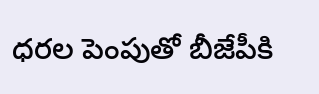ధరల పెంపుతో బీజేపీకి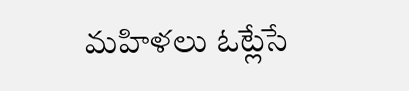మహిళలు ఓట్లేసే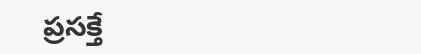ప్రసక్తే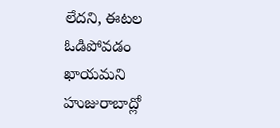లేదని, ఈటల ఓడిపోవడం ఖాయమని హుజురాబాద్లో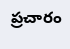ప్రచారం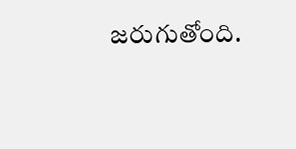జరుగుతోంది.